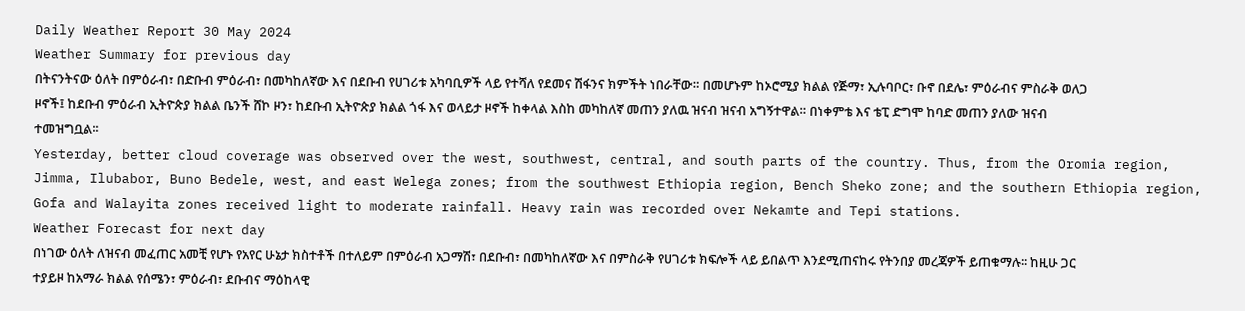Daily Weather Report 30 May 2024
Weather Summary for previous day
በትናንትናው ዕለት በምዕራብ፣ በድቡብ ምዕራብ፣ በመካከለኛው እና በደቡብ የሀገሪቱ አካባቢዎች ላይ የተሻለ የደመና ሽፋንና ክምችት ነበራቸው። በመሆኑም ከኦሮሚያ ክልል የጅማ፣ ኢሉባቦር፣ ቡኖ በደሌ፣ ምዕራብና ምስራቅ ወለጋ ዞኖች፤ ከደቡብ ምዕራብ ኢትዮጵያ ክልል ቤንች ሸኮ ዞን፣ ከደቡብ ኢትዮጵያ ክልል ጎፋ እና ወላይታ ዞኖች ከቀላል እስከ መካከለኛ መጠን ያለዉ ዝናብ ዝናብ አግኝተዋል። በነቀምቴ እና ቴፒ ድግሞ ከባድ መጠን ያለው ዝናብ ተመዝግቧል፡፡
Yesterday, better cloud coverage was observed over the west, southwest, central, and south parts of the country. Thus, from the Oromia region, Jimma, Ilubabor, Buno Bedele, west, and east Welega zones; from the southwest Ethiopia region, Bench Sheko zone; and the southern Ethiopia region, Gofa and Walayita zones received light to moderate rainfall. Heavy rain was recorded over Nekamte and Tepi stations.
Weather Forecast for next day
በነገው ዕለት ለዝናብ መፈጠር አመቺ የሆኑ የአየር ሁኔታ ክስተቶች በተለይም በምዕራብ አጋማሽ፣ በደቡብ፣ በመካከለኛው እና በምስራቅ የሀገሪቱ ክፍሎች ላይ ይበልጥ እንደሚጠናከሩ የትንበያ መረጃዎች ይጠቁማሉ፡፡ ከዚሁ ጋር ተያይዞ ከአማራ ክልል የሰሜን፣ ምዕራብ፣ ደቡብና ማዕከላዊ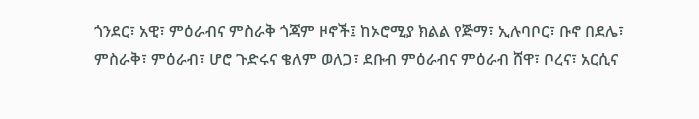ጎንደር፣ አዊ፣ ምዕራብና ምስራቅ ጎጃም ዞኖች፤ ከኦሮሚያ ክልል የጅማ፣ ኢሉባቦር፣ ቡኖ በደሌ፣ ምስራቅ፣ ምዕራብ፣ ሆሮ ጉድሩና ቄለም ወለጋ፣ ደቡብ ምዕራብና ምዕራብ ሸዋ፣ ቦረና፣ አርሲና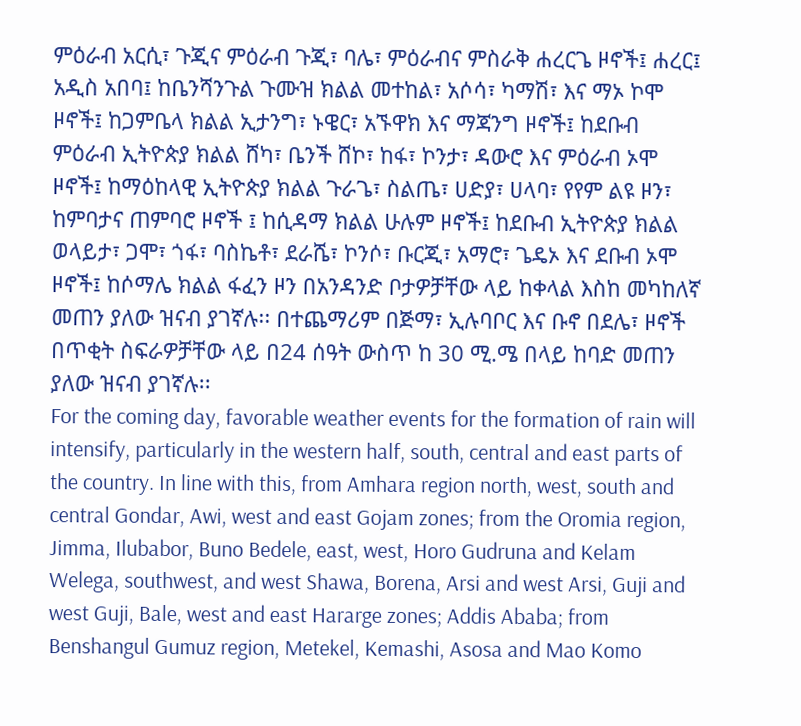ምዕራብ አርሲ፣ ጉጂና ምዕራብ ጉጂ፣ ባሌ፣ ምዕራብና ምስራቅ ሐረርጌ ዞኖች፤ ሐረር፤ አዲስ አበባ፤ ከቤንሻንጉል ጉሙዝ ክልል መተከል፣ አሶሳ፣ ካማሽ፣ እና ማኦ ኮሞ ዞኖች፤ ከጋምቤላ ክልል ኢታንግ፣ ኑዌር፣ አኙዋክ እና ማጃንግ ዞኖች፤ ከደቡብ ምዕራብ ኢትዮጵያ ክልል ሸካ፣ ቤንች ሸኮ፣ ከፋ፣ ኮንታ፣ ዳውሮ እና ምዕራብ ኦሞ ዞኖች፤ ከማዕከላዊ ኢትዮጵያ ክልል ጉራጌ፣ ስልጤ፣ ሀድያ፣ ሀላባ፣ የየም ልዩ ዞን፣ ከምባታና ጠምባሮ ዞኖች ፤ ከሲዳማ ክልል ሁሉም ዞኖች፤ ከደቡብ ኢትዮጵያ ክልል ወላይታ፣ ጋሞ፣ ጎፋ፣ ባስኬቶ፣ ደራሼ፣ ኮንሶ፣ ቡርጂ፣ አማሮ፣ ጌዴኦ እና ደቡብ ኦሞ ዞኖች፤ ከሶማሌ ክልል ፋፈን ዞን በአንዳንድ ቦታዎቻቸው ላይ ከቀላል እስከ መካከለኛ መጠን ያለው ዝናብ ያገኛሉ፡፡ በተጨማሪም በጅማ፣ ኢሉባቦር እና ቡኖ በደሌ፣ ዞኖች በጥቂት ስፍራዎቻቸው ላይ በ24 ሰዓት ውስጥ ከ 30 ሚ.ሜ በላይ ከባድ መጠን ያለው ዝናብ ያገኛሉ፡፡
For the coming day, favorable weather events for the formation of rain will intensify, particularly in the western half, south, central and east parts of the country. In line with this, from Amhara region north, west, south and central Gondar, Awi, west and east Gojam zones; from the Oromia region, Jimma, Ilubabor, Buno Bedele, east, west, Horo Gudruna and Kelam Welega, southwest, and west Shawa, Borena, Arsi and west Arsi, Guji and west Guji, Bale, west and east Hararge zones; Addis Ababa; from Benshangul Gumuz region, Metekel, Kemashi, Asosa and Mao Komo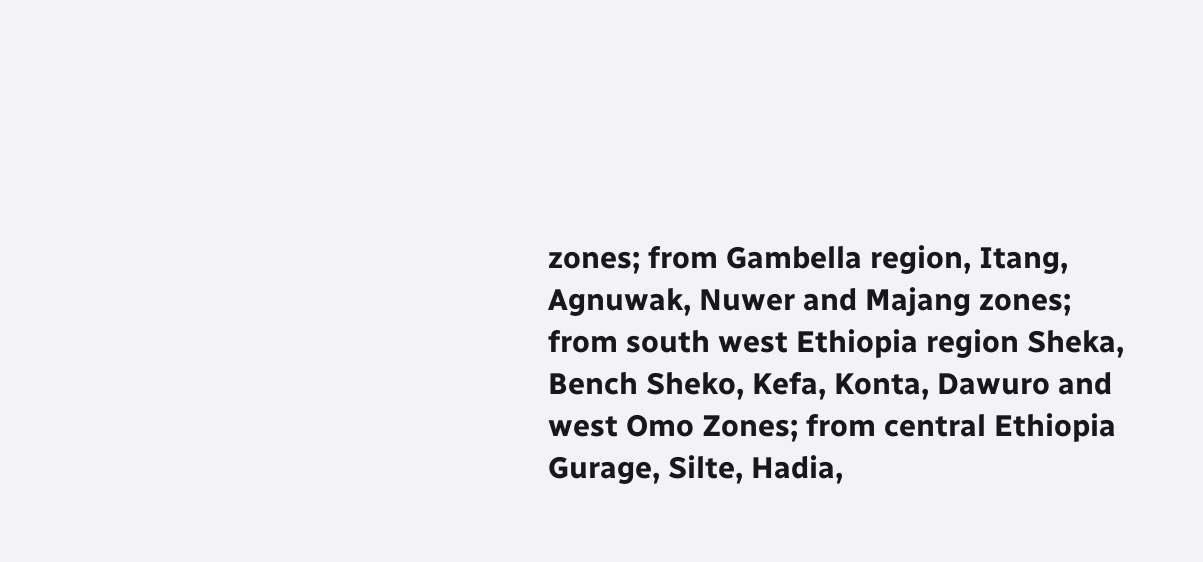zones; from Gambella region, Itang, Agnuwak, Nuwer and Majang zones; from south west Ethiopia region Sheka, Bench Sheko, Kefa, Konta, Dawuro and west Omo Zones; from central Ethiopia Gurage, Silte, Hadia,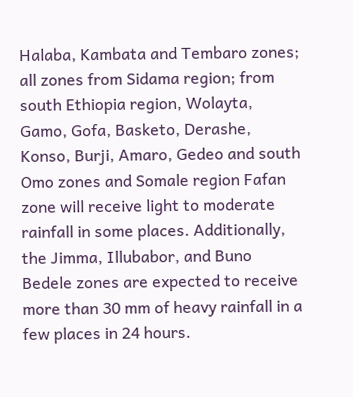Halaba, Kambata and Tembaro zones; all zones from Sidama region; from south Ethiopia region, Wolayta, Gamo, Gofa, Basketo, Derashe, Konso, Burji, Amaro, Gedeo and south Omo zones and Somale region Fafan zone will receive light to moderate rainfall in some places. Additionally, the Jimma, Illubabor, and Buno Bedele zones are expected to receive more than 30 mm of heavy rainfall in a few places in 24 hours.